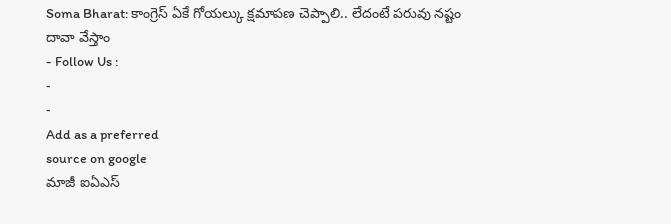Soma Bharat: కాంగ్రెస్ ఏకే గోయల్కు క్షమాపణ చెప్పాలి.. లేదంటే పరువు నష్టం దావా వేస్తాం
- Follow Us :
-
-
Add as a preferred
source on google
మాజీ ఐఏఎస్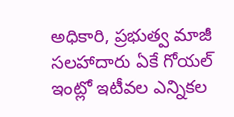అధికారి, ప్రభుత్వ మాజీ సలహాదారు ఏకే గోయల్ ఇంట్లో ఇటీవల ఎన్నికల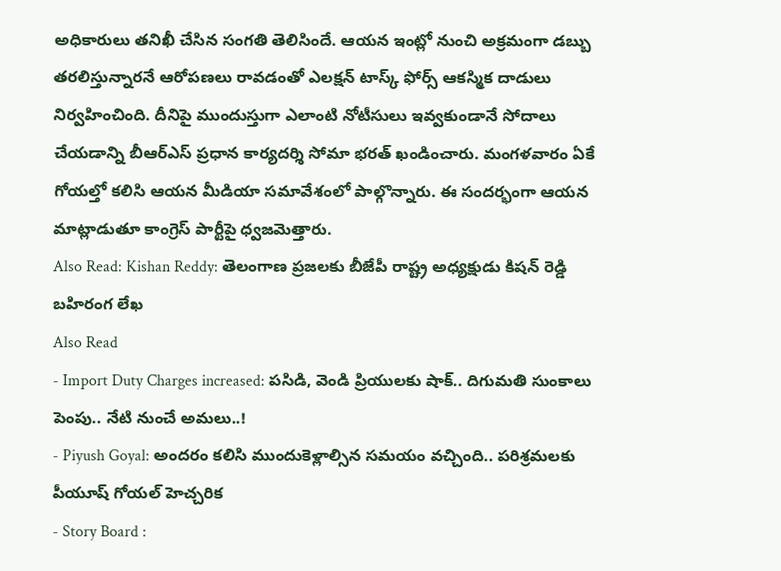అధికారులు తనిఖీ చేసిన సంగతి తెలిసిందే. ఆయన ఇంట్లో నుంచి అక్రమంగా డబ్బు తరలిస్తున్నారనే ఆరోపణలు రావడంతో ఎలక్షన్ టాస్క్ ఫోర్స్ ఆకస్మిక దాడులు నిర్వహించింది. దీనిపై ముందుస్తుగా ఎలాంటి నోటీసులు ఇవ్వకుండానే సోదాలు చేయడాన్ని బీఆర్ఎస్ ప్రధాన కార్యదర్శి సోమా భరత్ ఖండించారు. మంగళవారం ఏకే గోయల్తో కలిసి ఆయన మీడియా సమావేశంలో పాల్గొన్నారు. ఈ సందర్భంగా ఆయన మాట్లాడుతూ కాంగ్రెస్ పార్టీపై ధ్వజమెత్తారు.
Also Read: Kishan Reddy: తెలంగాణ ప్రజలకు బీజేపీ రాష్ట్ర అధ్యక్షుడు కిషన్ రెడ్డి బహిరంగ లేఖ
Also Read
- Import Duty Charges increased: పసిడి, వెండి ప్రియులకు షాక్.. దిగుమతి సుంకాలు పెంపు.. నేటి నుంచే అమలు..!
- Piyush Goyal: అందరం కలిసి ముందుకెళ్లాల్సిన సమయం వచ్చింది.. పరిశ్రమలకు పీయూష్ గోయల్ హెచ్చరిక
- Story Board :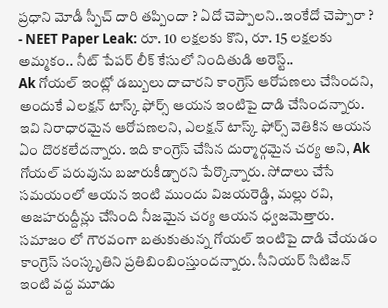ప్రధాని మోడీ స్పీచ్ దారి తప్పిందా ? ఏదో చెప్పాలని..ఇంకేదో చెప్పారా ?
- NEET Paper Leak: రూ. 10 లక్షలకు కొని, రూ. 15 లక్షలకు అమ్మకం.. నీట్ పేపర్ లీక్ కేసులో నిందితుడి అరెస్ట్..
Ak గోయల్ ఇంట్లో డబ్బులు దాచారని కాంగ్రెస్ ఆరోపణలు చేసిందని, అందుకే ఎలక్షన్ టాస్క్ ఫోర్స్ ఆయన ఇంటిపై దాడి చేసిందన్నారు. ఇవి నిరాధారమైన ఆరోపణలని, ఎలక్షన్ టాస్క్ ఫోర్స్ వెతికిన ఆయన ఏం దొరకలేదన్నారు. ఇది కాంగ్రెస్ చేసిన దుర్మార్గమైన చర్య అని, Ak గోయల్ పరువును బజారుకీడ్చారని పేర్కొన్నారు. సోదాలు చేసే సమయంలో ఆయన ఇంటి ముందు విజయరెడ్డి, మల్లు రవి, అజహరుద్దీన్లు చేసింది నీజమైన చర్య ఆయన ధ్వజమెత్తారు. సమాజం లో గౌరవంగా బతుకుతున్న గోయల్ ఇంటిపై దాడి చేయడం కాంగ్రెస్ సంస్కృతిని ప్రతిబింబింస్తుందన్నారు. సీనియర్ సిటిజన్ ఇంటి వద్ద మూడు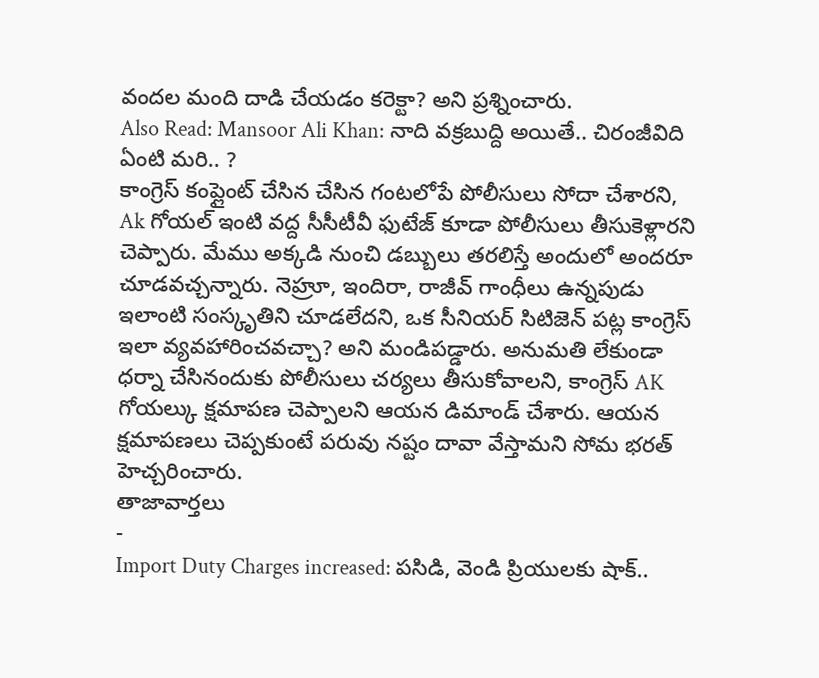వందల మంది దాడి చేయడం కరెక్టా? అని ప్రశ్నించారు.
Also Read: Mansoor Ali Khan: నాది వక్రబుద్ది అయితే.. చిరంజీవిది ఏంటి మరి.. ?
కాంగ్రెస్ కంప్లైంట్ చేసిన చేసిన గంటలోపే పోలీసులు సోదా చేశారని, Ak గోయల్ ఇంటి వద్ద సీసీటీవీ ఫుటేజ్ కూడా పోలీసులు తీసుకెళ్లారని చెప్పారు. మేము అక్కడి నుంచి డబ్బులు తరలిస్తే అందులో అందరూ చూడవచ్చన్నారు. నెహ్రూ, ఇందిరా, రాజీవ్ గాంధీలు ఉన్నపుడు ఇలాంటి సంస్కృతిని చూడలేదని, ఒక సీనియర్ సిటిజెన్ పట్ల కాంగ్రెస్ ఇలా వ్యవహారించవచ్చా? అని మండిపడ్డారు. అనుమతి లేకుండా ధర్నా చేసినందుకు పోలీసులు చర్యలు తీసుకోవాలని, కాంగ్రెస్ AK గోయల్కు క్షమాపణ చెప్పాలని ఆయన డిమాండ్ చేశారు. ఆయన క్షమాపణలు చెప్పకుంటే పరువు నష్టం దావా వేస్తామని సోమ భరత్ హెచ్చరించారు.
తాజావార్తలు
-
Import Duty Charges increased: పసిడి, వెండి ప్రియులకు షాక్..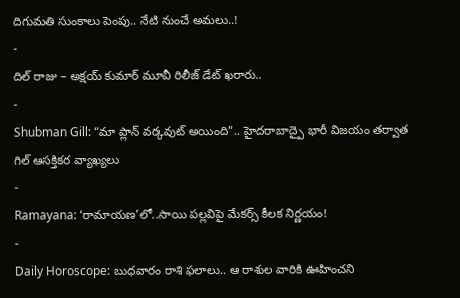దిగుమతి సుంకాలు పెంపు.. నేటి నుంచే అమలు..!
-
దిల్ రాజు – అక్షయ్ కుమార్ మూవీ రిలీజ్ డేట్ ఖరారు..
-
Shubman Gill: “మా ప్లాన్ వర్కవుట్ అయింది”.. హైదరాబాద్పై భారీ విజయం తర్వాత గిల్ ఆసక్తికర వ్యాఖ్యలు
-
Ramayana: ‘రామాయణ’లో..సాయి పల్లవిపై మేకర్స్ కీలక నిర్ణయం!
-
Daily Horoscope: బుధవారం రాశి ఫలాలు.. ఆ రాశుల వారికి ఊహించని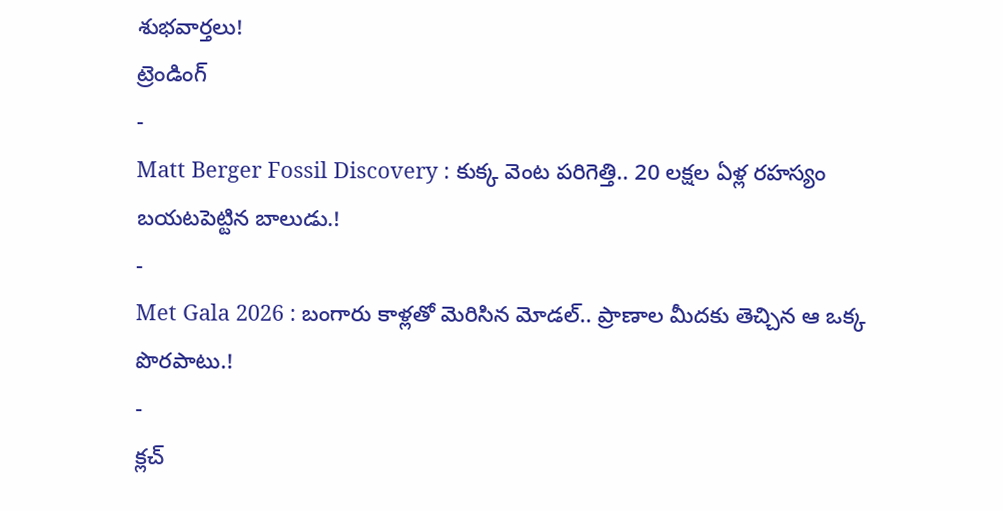శుభవార్తలు!
ట్రెండింగ్
-
Matt Berger Fossil Discovery : కుక్క వెంట పరిగెత్తి.. 20 లక్షల ఏళ్ల రహస్యం బయటపెట్టిన బాలుడు.!
-
Met Gala 2026 : బంగారు కాళ్లతో మెరిసిన మోడల్.. ప్రాణాల మీదకు తెచ్చిన ఆ ఒక్క పొరపాటు.!
-
క్లచ్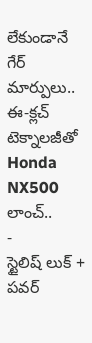లేకుండానే గేర్ మార్పులు.. ఈ-క్లచ్ టెక్నాలజీతో Honda NX500 లాంచ్..
-
స్టైలిష్ లుక్ + పవర్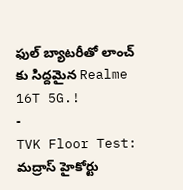ఫుల్ బ్యాటరీతో లాంచ్ కు సిద్దమైన Realme 16T 5G.!
-
TVK Floor Test: మద్రాస్ హైకోర్టు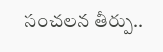సంచలన తీర్పు..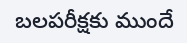బలపరీక్షకు ముందే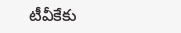టీవీకేకు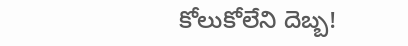కోలుకోలేని దెబ్బ!